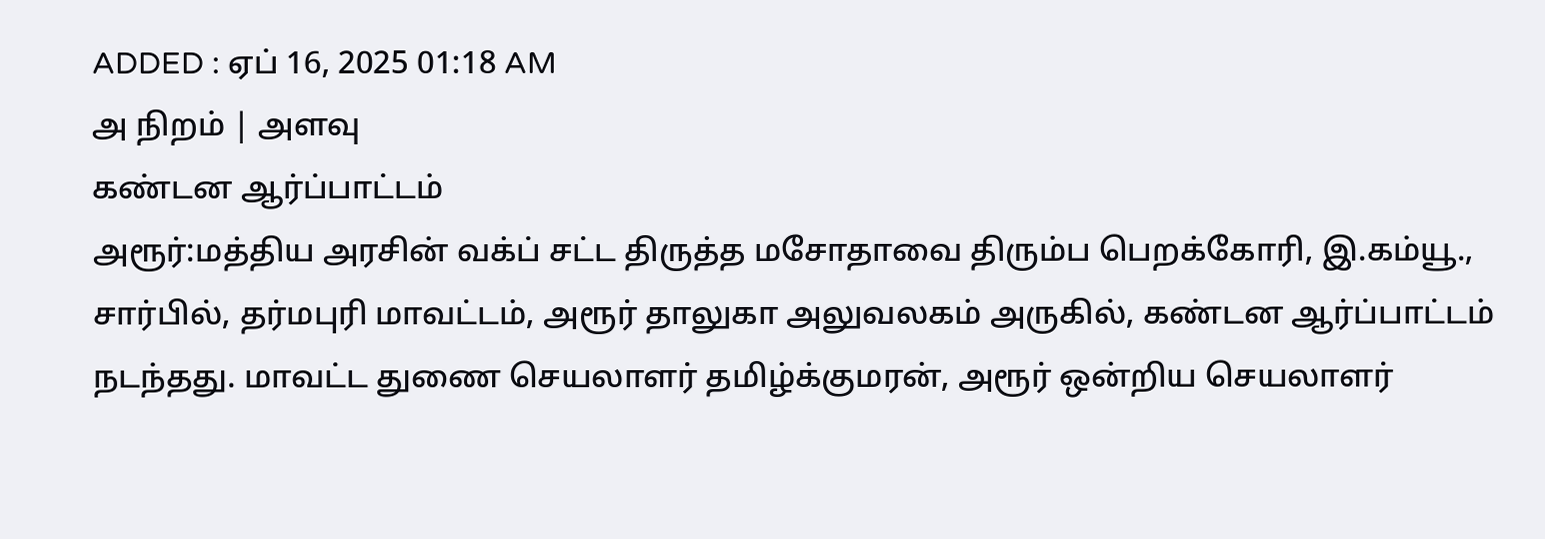ADDED : ஏப் 16, 2025 01:18 AM
அ நிறம் | அளவு
கண்டன ஆர்ப்பாட்டம்
அரூர்:மத்திய அரசின் வக்ப் சட்ட திருத்த மசோதாவை திரும்ப பெறக்கோரி, இ.கம்யூ., சார்பில், தர்மபுரி மாவட்டம், அரூர் தாலுகா அலுவலகம் அருகில், கண்டன ஆர்ப்பாட்டம் நடந்தது. மாவட்ட துணை செயலாளர் தமிழ்க்குமரன், அரூர் ஒன்றிய செயலாளர்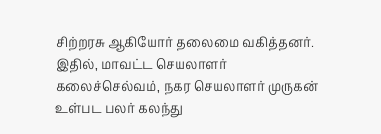சிற்றரசு ஆகியோர் தலைமை வகித்தனர். இதில், மாவட்ட செயலாளர் கலைச்செல்வம், நகர செயலாளர் முருகன் உள்பட பலர் கலந்து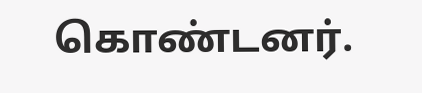கொண்டனர்.